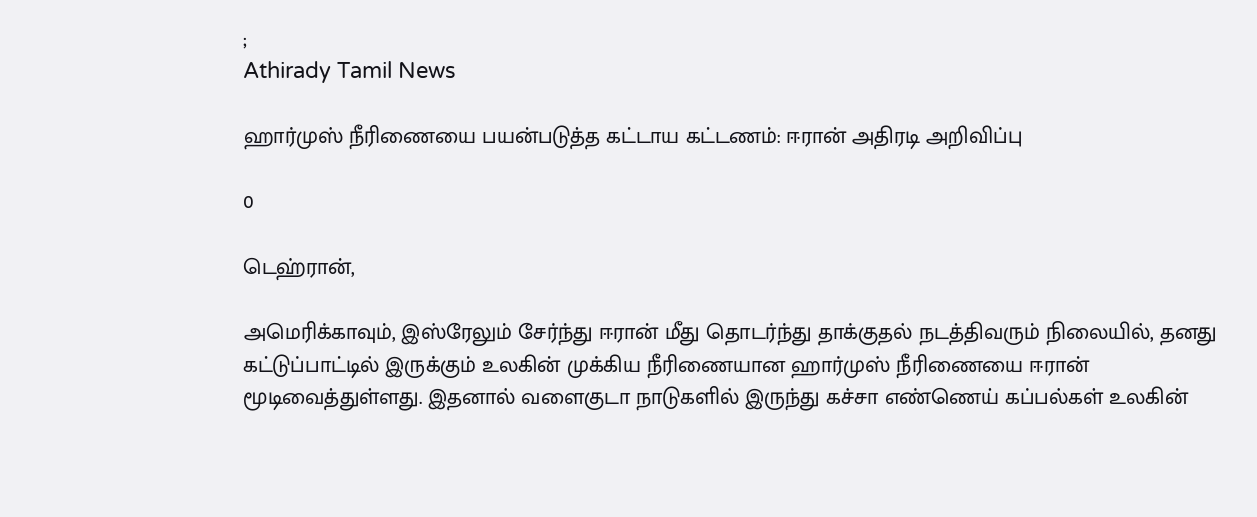;
Athirady Tamil News

ஹார்முஸ் நீரிணையை பயன்படுத்த கட்டாய கட்டணம்: ஈரான் அதிரடி அறிவிப்பு

0

டெஹ்ரான்,

அமெரிக்காவும், இஸ்ரேலும் சேர்ந்து ஈரான் மீது தொடர்ந்து தாக்குதல் நடத்திவரும் நிலையில், தனது கட்டுப்பாட்டில் இருக்கும் உலகின் முக்கிய நீரிணையான ஹார்முஸ் நீரிணையை ஈரான் மூடிவைத்துள்ளது. இதனால் வளைகுடா நாடுகளில் இருந்து கச்சா எண்ணெய் கப்பல்கள் உலகின்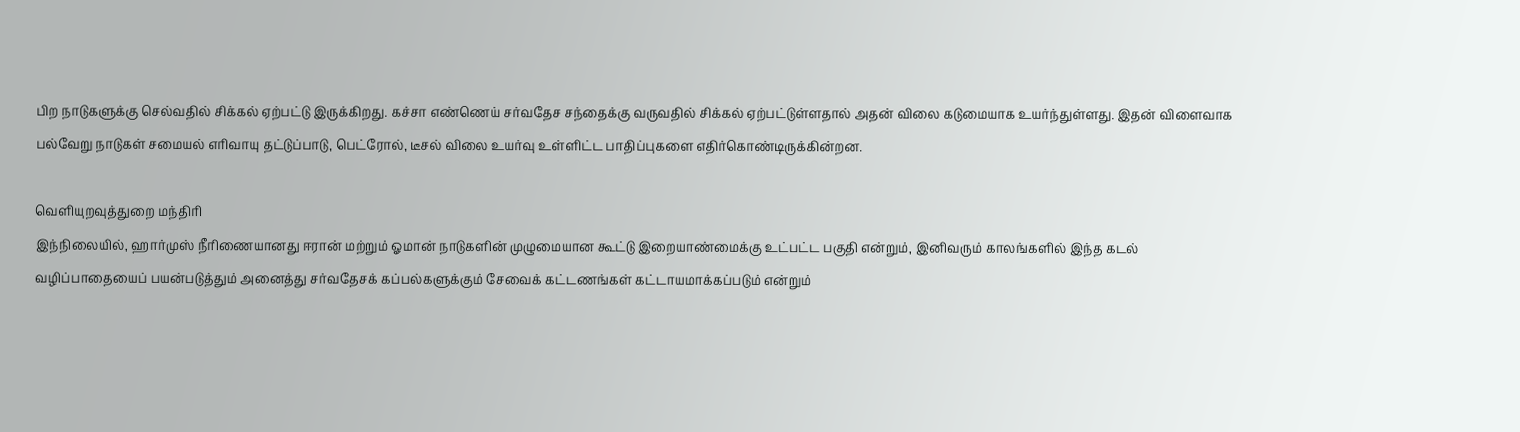பிற நாடுகளுக்கு செல்வதில் சிக்கல் ஏற்பட்டு இருக்கிறது. கச்சா எண்ணெய் சர்வதேச சந்தைக்கு வருவதில் சிக்கல் ஏற்பட்டுள்ளதால் அதன் விலை கடுமையாக உயர்ந்துள்ளது. இதன் விளைவாக பல்வேறு நாடுகள் சமையல் எரிவாயு தட்டுப்பாடு, பெட்ரோல், டீசல் விலை உயர்வு உள்ளிட்ட பாதிப்புகளை எதிர்கொண்டிருக்கின்றன.

வெளியுறவுத்துறை மந்திரி
இந்நிலையில், ஹார்முஸ் நீரிணையானது ஈரான் மற்றும் ஓமான் நாடுகளின் முழுமையான கூட்டு இறையாண்மைக்கு உட்பட்ட பகுதி என்றும், இனிவரும் காலங்களில் இந்த கடல் வழிப்பாதையைப் பயன்படுத்தும் அனைத்து சர்வதேசக் கப்பல்களுக்கும் சேவைக் கட்டணங்கள் கட்டாயமாக்கப்படும் என்றும்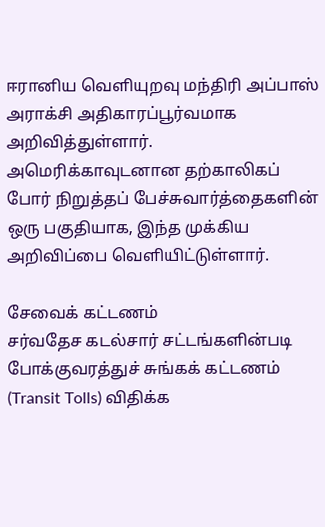ஈரானிய வெளியுறவு மந்திரி அப்பாஸ் அராக்சி அதிகாரப்பூர்வமாக அறிவித்துள்ளார். அமெரிக்காவுடனான தற்காலிகப் போர் நிறுத்தப் பேச்சுவார்த்தைகளின் ஒரு பகுதியாக, இந்த முக்கிய அறிவிப்பை வெளியிட்டுள்ளார்.

சேவைக் கட்டணம்
சர்வதேச கடல்சார் சட்டங்களின்படி போக்குவரத்துச் சுங்கக் கட்டணம் (Transit Tolls) விதிக்க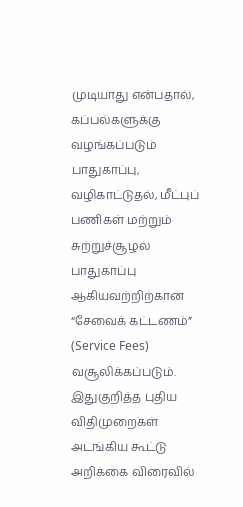முடியாது என்பதால், கப்பல்களுக்கு வழங்கப்படும் பாதுகாப்பு, வழிகாட்டுதல், மீட்புப் பணிகள் மற்றும் சுற்றுச்சூழல் பாதுகாப்பு ஆகியவற்றிற்கான “சேவைக் கட்டணம்” (Service Fees) வசூலிக்கப்படும். இதுகுறித்த புதிய விதிமுறைகள் அடங்கிய கூட்டு அறிக்கை விரைவில்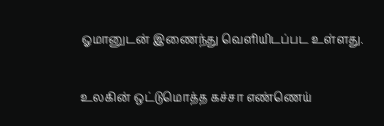ஓமானுடன் இணைந்து வெளியிடப்பட உள்ளது.

உலகின் ஒட்டுமொத்த கச்சா எண்ணெய்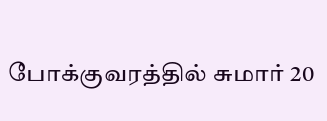போக்குவரத்தில் சுமார் 20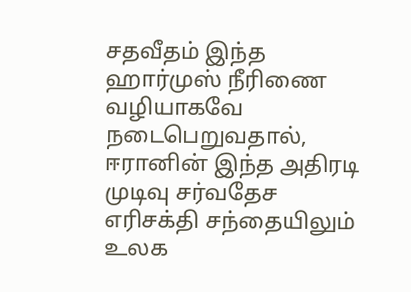சதவீதம் இந்த ஹார்முஸ் நீரிணை வழியாகவே நடைபெறுவதால், ஈரானின் இந்த அதிரடி முடிவு சர்வதேச எரிசக்தி சந்தையிலும் உலக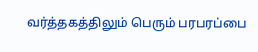வர்த்தகத்திலும் பெரும் பரபரப்பை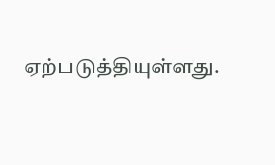ஏற்படுத்தியுள்ளது.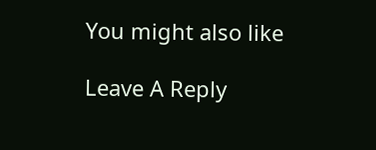You might also like

Leave A Reply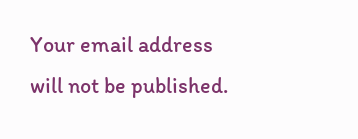Your email address will not be published.